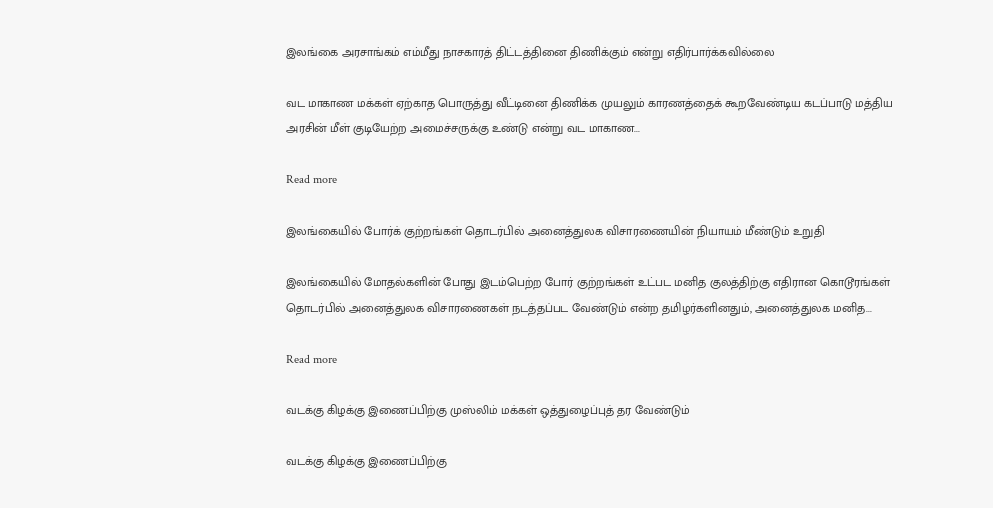இலங்கை அரசாங்கம் எம்மீது நாசகாரத் திட்டத்தினை திணிக்கும் என்று எதிர்பார்க்கவில்லை

வட மாகாண மக்கள் ஏற்காத பொருத்து வீட்டினை திணிக்க முயலும் காரணத்தைக் கூறவேண்டிய கடப்பாடு மத்திய அரசின் மீள் குடியேற்ற அமைச்சருக்கு உண்டு என்று வட மாகாண...

Read more

இலங்கையில் போர்க் குற்றங்கள் தொடர்பில் அனைத்துலக விசாரணையின் நியாயம் மீண்டும் உறுதி

இலங்கையில் மோதல்களின் போது இடம்பெற்ற போர் குற்றங்கள் உட்பட மனித குலத்திற்கு எதிரான கொடூரங்கள் தொடர்பில் அனைத்துலக விசாரணைகள் நடத்தப்பட வேண்டும் என்ற தமிழர்களினதும், அனைத்துலக மனித...

Read more

வடக்கு கிழக்கு இணைப்பிற்கு முஸ்லிம் மக்கள் ஒத்துழைப்புத் தர வேண்டும்

வடக்கு கிழக்கு இணைப்பிற்கு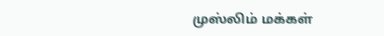முஸ்லிம் மக்கள்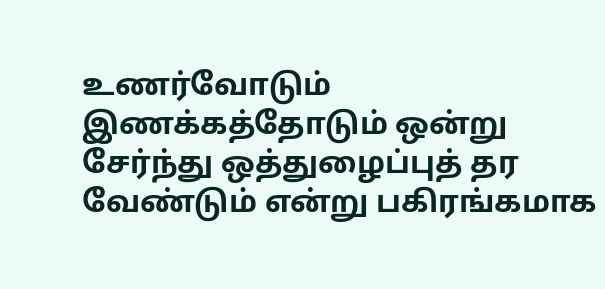உணர்வோடும் இணக்கத்தோடும் ஒன்று சேர்ந்து ஒத்துழைப்புத் தர வேண்டும் என்று பகிரங்கமாக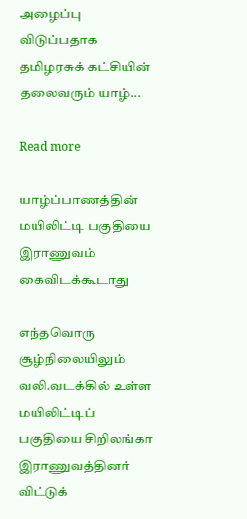அழைப்பு விடுப்பதாக தமிழரசுக் கட்சியின் தலைவரும் யாழ்...

Read more

யாழ்ப்பாணத்தின் மயிலிட்டி பகுதியை இராணுவம் கைவிடக்கூடாது

எந்தவொரு சூழ்நிலையிலும் வலி.வடக்கில் உள்ள மயிலிட்டிப் பகுதியை சிறிலங்கா இராணுவத்தினர் விட்டுக்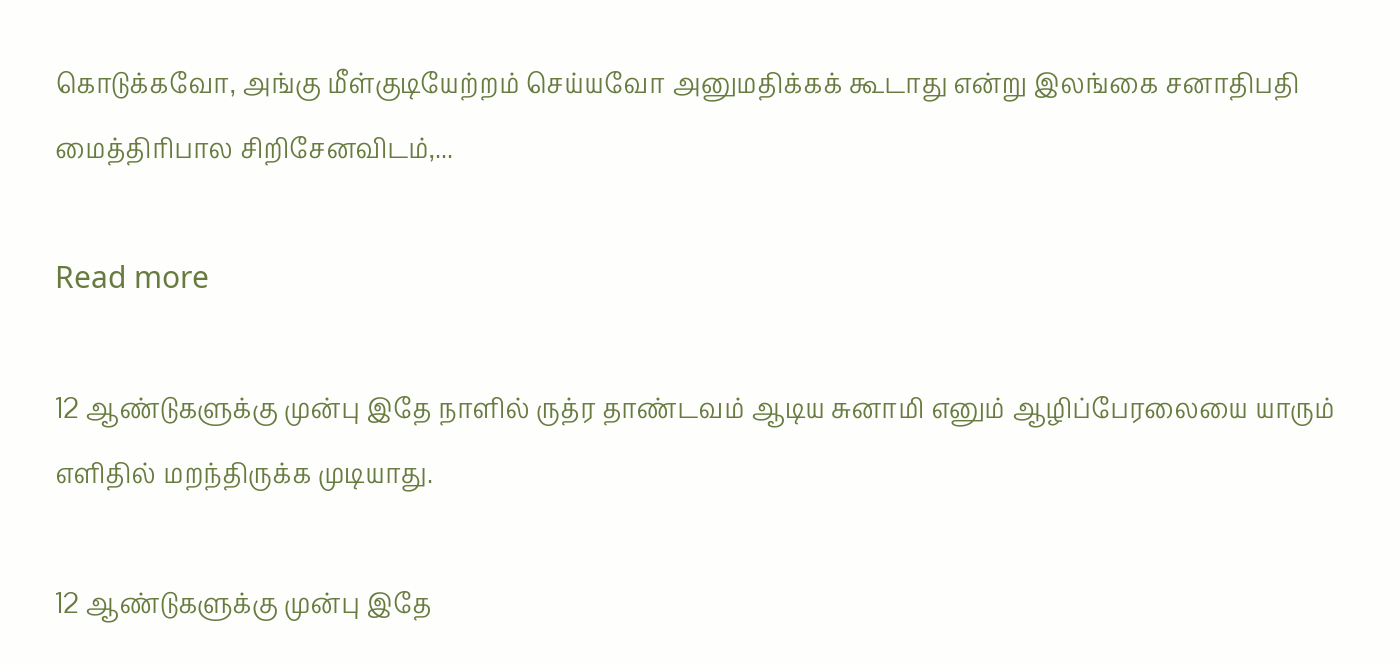கொடுக்கவோ, அங்கு மீள்குடியேற்றம் செய்யவோ அனுமதிக்கக் கூடாது என்று இலங்கை சனாதிபதி மைத்திரிபால சிறிசேனவிடம்,...

Read more

12 ஆண்டுகளுக்கு முன்பு இதே நாளில் ருத்ர தாண்டவம் ஆடிய சுனாமி எனும் ஆழிப்பேரலையை யாரும் எளிதில் மறந்திருக்க முடியாது.

12 ஆண்டுகளுக்கு முன்பு இதே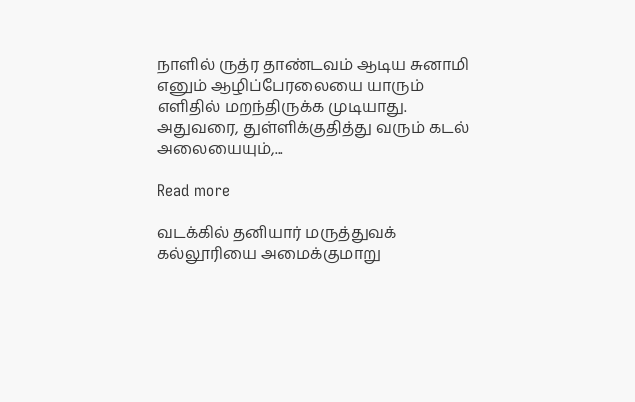நாளில் ருத்ர தாண்டவம் ஆடிய சுனாமி எனும் ஆழிப்பேரலையை யாரும் எளிதில் மறந்திருக்க முடியாது. அதுவரை, துள்ளிக்குதித்து வரும் கடல் அலையையும்,...

Read more

வடக்கில் தனியார் மருத்துவக் கல்லூரியை அமைக்குமாறு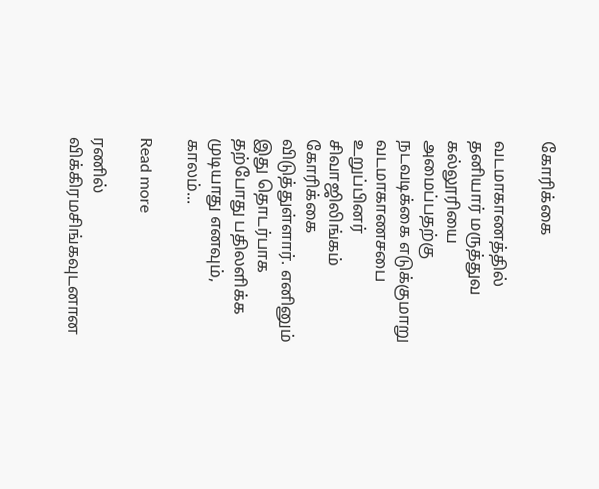கோரிக்கை

வடமாகாணத்தில் தனியார் மருத்துவ கல்லூரியை அமைப்பதற்கு நடவடிக்கை எடுக்குமாறு வடமாகாணசபை உறுப்பினர் சிவாஜிலிங்கம் கோரிக்கை விடுத்துள்ளார். எனினும் இது தொடர்பாக தற்போது பதிலளிக்க முடியாது எனவும், காலம்...

Read more

ரணில் விக்கிரமசிங்கவுடனான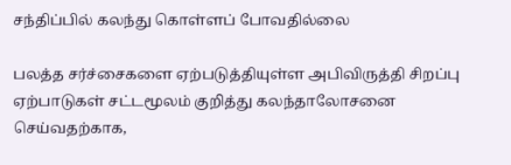சந்திப்பில் கலந்து கொள்ளப் போவதில்லை

பலத்த சர்ச்சைகளை ஏற்படுத்தியுள்ள அபிவிருத்தி சிறப்பு ஏற்பாடுகள் சட்டமூலம் குறித்து கலந்தாலோசனை செய்வதற்காக,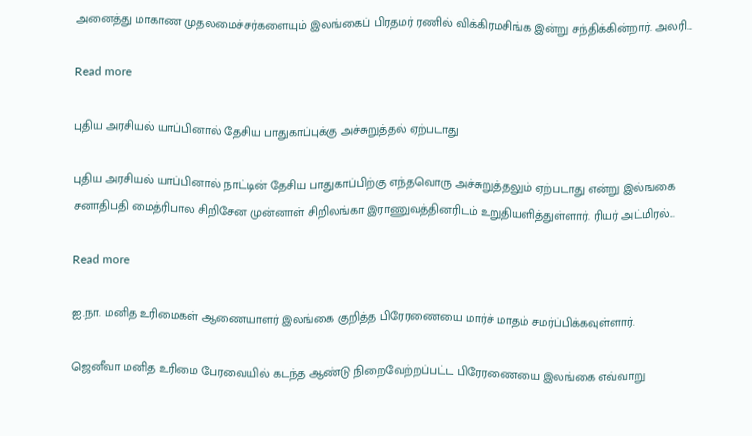அனைத்து மாகாண முதலமைச்சர்களையும் இலங்கைப் பிரதமர் ரணில் விக்கிரமசிங்க இன்று சந்திக்கின்றார். அலரி...

Read more

புதிய அரசியல் யாப்பினால் தேசிய பாதுகாப்புக்கு அச்சுறுத்தல் ஏற்படாது

புதிய அரசியல் யாப்பினால் நாட்டின் தேசிய பாதுகாப்பிற்கு எந்தவொரு அச்சுறுத்தலும் ஏற்படாது என்று இல்ஙகை சனாதிபதி மைத்ரிபால சிறிசேன முன்னாள் சிறிலங்கா இராணுவத்தினரிடம் உறுதியளித்துள்ளார். ரியர் அட்மிரல்...

Read more

ஐ.நா. மனித உரிமைகள் ஆணையாளர் இலங்கை குறித்த பிரேரணையை மார்ச் மாதம் சமர்ப்பிக்கவுள்ளார்.

ஜெனீவா மனித உரிமை பேரவையில் கடந்த ஆண்டு நிறைவேற்றப்பட்ட பிரேரணையை இலங்கை எவ்வாறு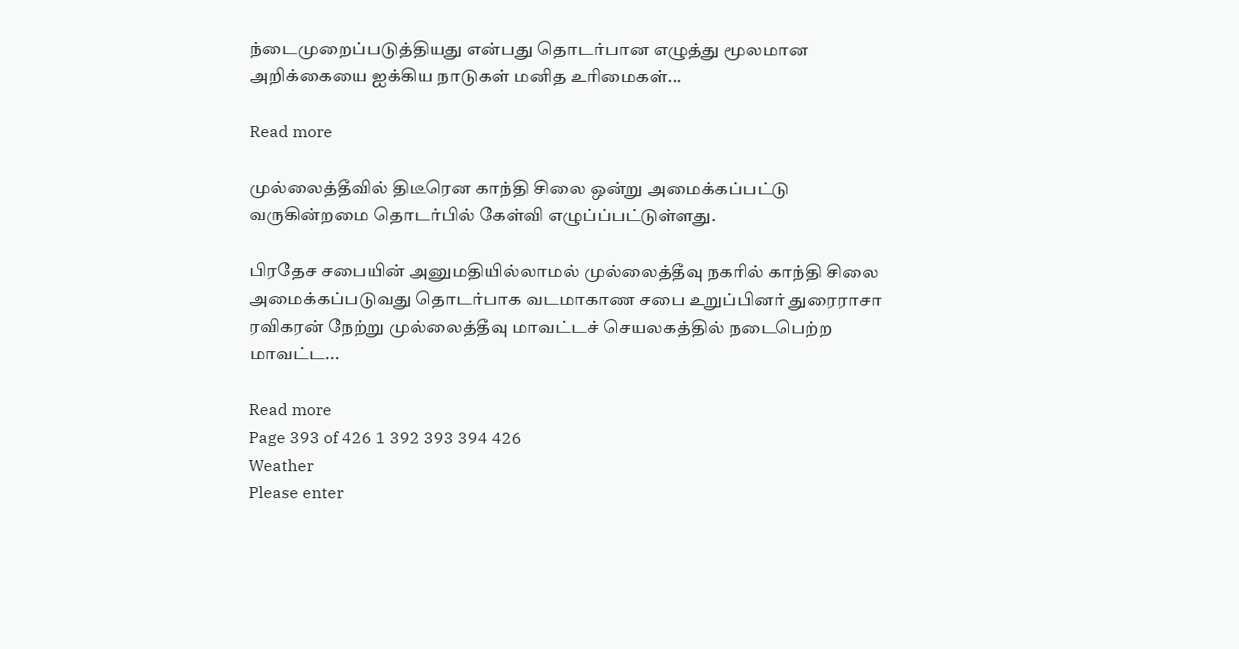ந்டைமுறைப்படுத்தியது என்பது தொடர்பான எழுத்து மூலமான அறிக்கையை ஐக்கிய நாடுகள் மனித உரிமைகள்...

Read more

முல்லைத்தீவில் திடீரென காந்தி சிலை ஒன்று அமைக்கப்பட்டு வருகின்றமை தொடர்பில் கேள்வி எழுப்ப்பட்டுள்ளது.

பிரதேச சபையின் அனுமதியில்லாமல் முல்லைத்தீவு நகரில் காந்தி சிலை அமைக்கப்படுவது தொடர்பாக வடமாகாண சபை உறுப்பினர் துரைராசா ரவிகரன் நேற்று முல்லைத்தீவு மாவட்டச் செயலகத்தில் நடைபெற்ற மாவட்ட...

Read more
Page 393 of 426 1 392 393 394 426
Weather
Please enter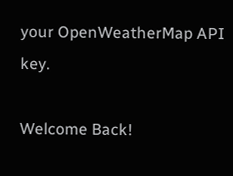your OpenWeatherMap API key.

Welcome Back!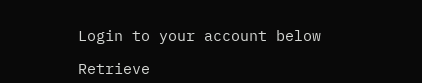Login to your account below

Retrieve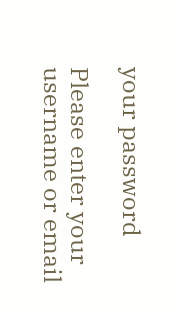your password

Please enter your username or email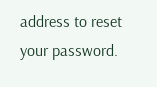address to reset your password.